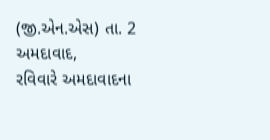(જી.એન.એસ) તા. 2
અમદાવાદ,
રવિવારે અમદાવાદના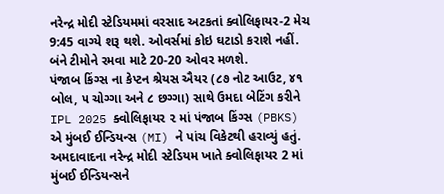નરેન્દ્ર મોદી સ્ટેડિયમમાં વરસાદ અટકતાં ક્વોલિફાયર-2 મેચ 9:45 વાગ્યે શરૂ થશે. ઓવર્સમાં કોઇ ઘટાડો કરાશે નહીં. બંને ટીમોને રમવા માટે 20-20 ઓવર મળશે.
પંજાબ કિંગ્સ ના કેપ્ટન શ્રેયસ ઐયર (૮૭ નોટ આઉટ, ૪૧ બોલ, ૫ ચોગ્ગા અને ૮ છગ્ગા) સાથે ઉમદા બેટિંગ કરીને IPL 2025 ક્વોલિફાયર ૨ માં પંજાબ કિંગ્સ (PBKS) એ મુંબઈ ઈન્ડિયન્સ (MI) ને પાંચ વિકેટથી હરાવ્યું હતું.
અમદાવાદના નરેન્દ્ર મોદી સ્ટેડિયમ ખાતે ક્વોલિફાયર 2 માં મુંબઈ ઈન્ડિયન્સને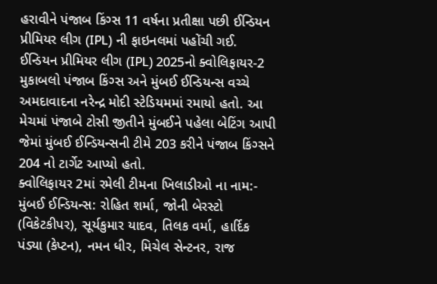હરાવીને પંજાબ કિંગ્સ 11 વર્ષના પ્રતીક્ષા પછી ઈન્ડિયન પ્રીમિયર લીગ (IPL) ની ફાઇનલમાં પહોંચી ગઈ.
ઈન્ડિયન પ્રીમિયર લીગ (IPL) 2025નો ક્વોલિફાયર-2 મુકાબલો પંજાબ કિંગ્સ અને મુંબઈ ઈન્ડિયન્સ વચ્ચે અમદાવાદના નરેન્દ્ર મોદી સ્ટેડિયમમાં રમાયો હતો. આ મેચમાં પંજાબે ટોસી જીતીને મુંબઈને પહેલા બેટિંગ આપી જેમાં મુંબઈ ઈન્ડિયન્સની ટીમે 203 કરીને પંજાબ કિંગ્સને 204 નો ટાર્ગેટ આપ્યો હતો.
ક્વોલિફાયર 2માં રમેલી ટીમના ખિલાડીઓ ના નામ:-
મુંબઈ ઈન્ડિયન્સ: રોહિત શર્મા, જોની બેરસ્ટો (વિકેટકીપર), સૂર્યકુમાર યાદવ, તિલક વર્મા, હાર્દિક પંડ્યા (કેપ્ટન), નમન ધીર, મિચેલ સેન્ટનર, રાજ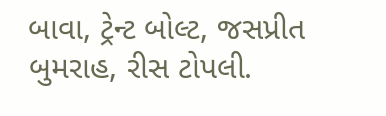બાવા, ટ્રેન્ટ બોલ્ટ, જસપ્રીત બુમરાહ, રીસ ટોપલી.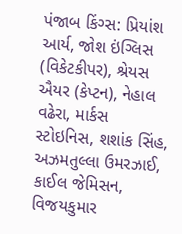પંજાબ કિંગ્સ: પ્રિયાંશ આર્ય, જોશ ઇંગ્લિસ (વિકેટકીપર), શ્રેયસ ઐયર (કેપ્ટન), નેહાલ વઢેરા, માર્કસ સ્ટોઇનિસ, શશાંક સિંહ, અઝમતુલ્લા ઉમરઝાઈ, કાઈલ જેમિસન, વિજયકુમાર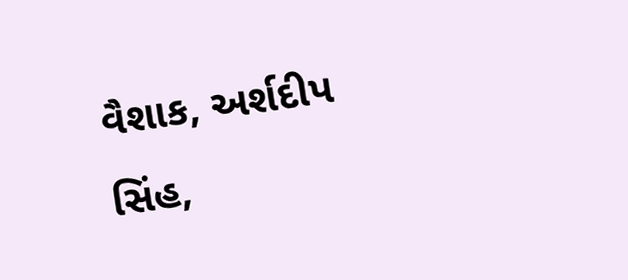વૈશાક, અર્શદીપ સિંહ,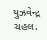યુઝવેન્દ્ર ચહલ.